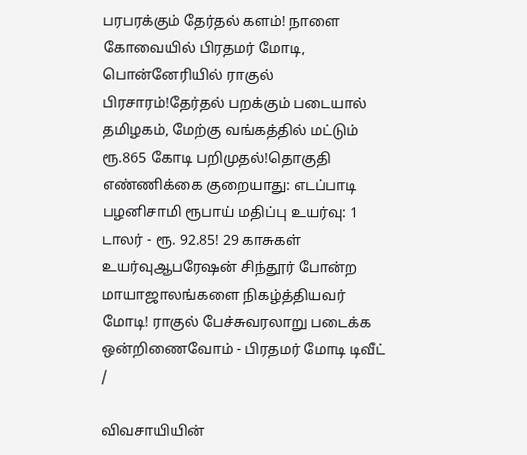பரபரக்கும் தேர்தல் களம்! நாளை கோவையில் பிரதமர் மோடி, பொன்னேரியில் ராகுல் பிரசாரம்!தேர்தல் பறக்கும் படையால் தமிழகம், மேற்கு வங்கத்தில் மட்டும் ரூ.865 கோடி பறிமுதல்!தொகுதி எண்ணிக்கை குறையாது: எடப்பாடி பழனிசாமி ரூபாய் மதிப்பு உயர்வு: 1 டாலர் - ரூ. 92.85! 29 காசுகள் உயர்வுஆபரேஷன் சிந்தூர் போன்ற மாயாஜாலங்களை நிகழ்த்தியவர் மோடி! ராகுல் பேச்சுவரலாறு படைக்க ஒன்றிணைவோம் - பிரதமர் மோடி டிவீட்
/

விவசாயியின்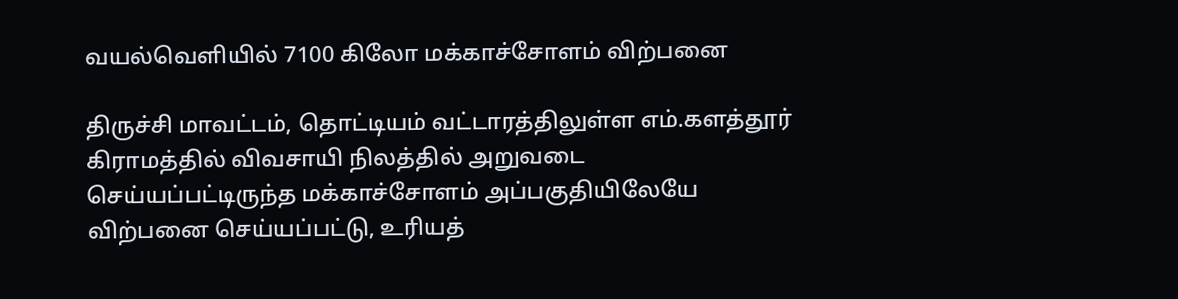வயல்வெளியில் 7100 கிலோ மக்காச்சோளம் விற்பனை

திருச்சி மாவட்டம், தொட்டியம் வட்டாரத்திலுள்ள எம்.களத்தூர் கிராமத்தில் விவசாயி நிலத்தில் அறுவடை செய்யப்பட்டிருந்த மக்காச்சோளம் அப்பகுதியிலேயே விற்பனை செய்யப்பட்டு, உரியத்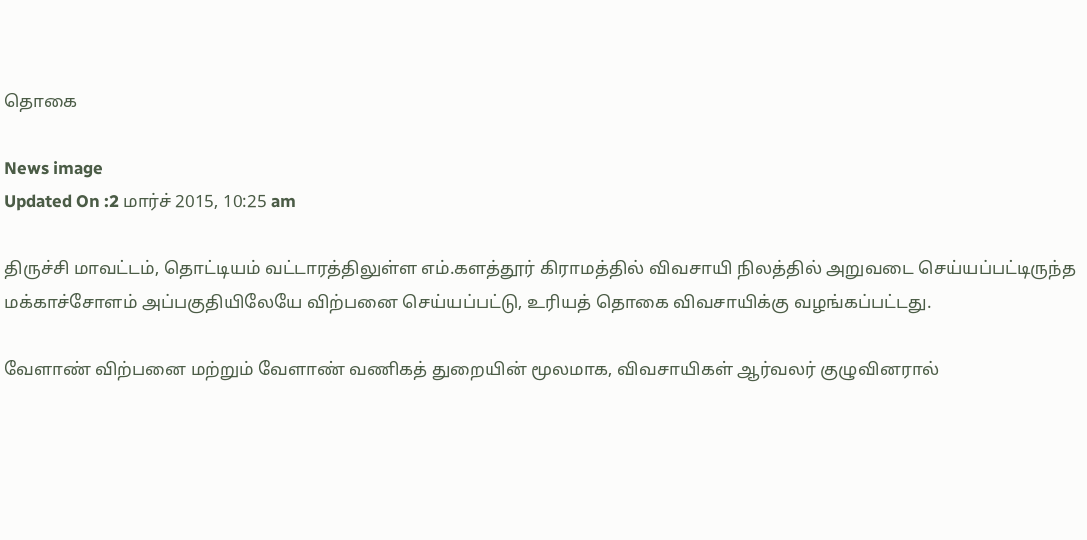தொகை

News image
Updated On :2 மார்ச் 2015, 10:25 am

திருச்சி மாவட்டம், தொட்டியம் வட்டாரத்திலுள்ள எம்.களத்தூர் கிராமத்தில் விவசாயி நிலத்தில் அறுவடை செய்யப்பட்டிருந்த மக்காச்சோளம் அப்பகுதியிலேயே விற்பனை செய்யப்பட்டு, உரியத் தொகை விவசாயிக்கு வழங்கப்பட்டது.

வேளாண் விற்பனை மற்றும் வேளாண் வணிகத் துறையின் மூலமாக, விவசாயிகள் ஆர்வலர் குழுவினரால்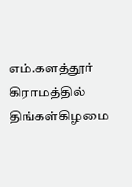எம்.களத்தூர் கிராமத்தில் திங்கள்கிழமை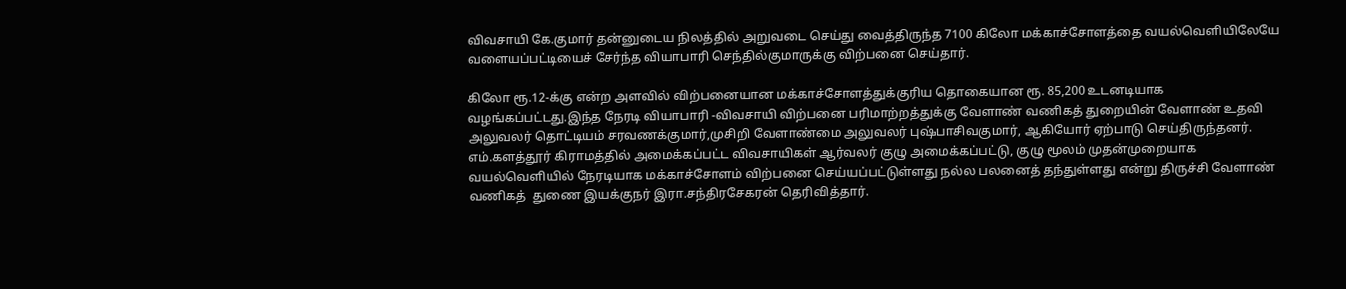விவசாயி கே.குமார் தன்னுடைய நிலத்தில் அறுவடை செய்து வைத்திருந்த 7100 கிலோ மக்காச்சோளத்தை வயல்வெளியிலேயே வளையப்பட்டியைச் சேர்ந்த வியாபாரி செந்தில்குமாருக்கு விற்பனை செய்தார்.

கிலோ ரூ.12-க்கு என்ற அளவில் விற்பனையான மக்காச்சோளத்துக்குரிய தொகையான ரூ. 85,200 உடனடியாக வழங்கப்பட்டது.இந்த நேரடி வியாபாரி -விவசாயி விற்பனை பரிமாற்றத்துக்கு வேளாண் வணிகத் துறையின் வேளாண் உதவி அலுவலர் தொட்டியம் சரவணக்குமார்,முசிறி வேளாண்மை அலுவலர் புஷ்பாசிவகுமார், ஆகியோர் ஏற்பாடு செய்திருந்தனர். எம்.களத்தூர் கிராமத்தில் அமைக்கப்பட்ட விவசாயிகள் ஆர்வலர் குழு அமைக்கப்பட்டு, குழு மூலம் முதன்முறையாக வயல்வெளியில் நேரடியாக மக்காச்சோளம் விற்பனை செய்யப்பட்டுள்ளது நல்ல பலனைத் தந்துள்ளது என்று திருச்சி வேளாண் வணிகத்  துணை இயக்குநர் இரா.சந்திரசேகரன் தெரிவித்தார்.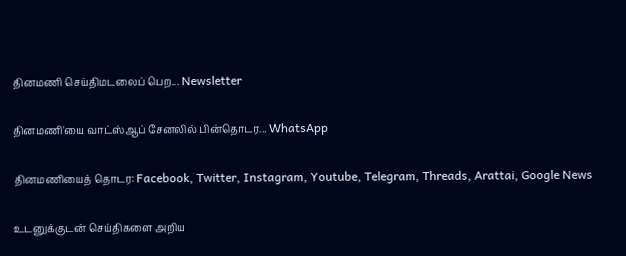தினமணி செய்திமடலைப் பெற... Newsletter

தினமணி'யை வாட்ஸ்ஆப் சேனலில் பின்தொடர... WhatsApp

தினமணியைத் தொடர: Facebook, Twitter, Instagram, Youtube, Telegram, Threads, Arattai, Google News

உடனுக்குடன் செய்திகளை அறிய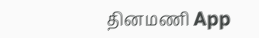தினமணி App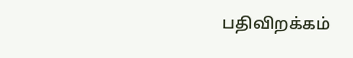பதிவிறக்கம்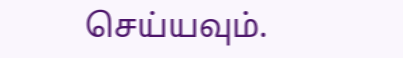செய்யவும்.